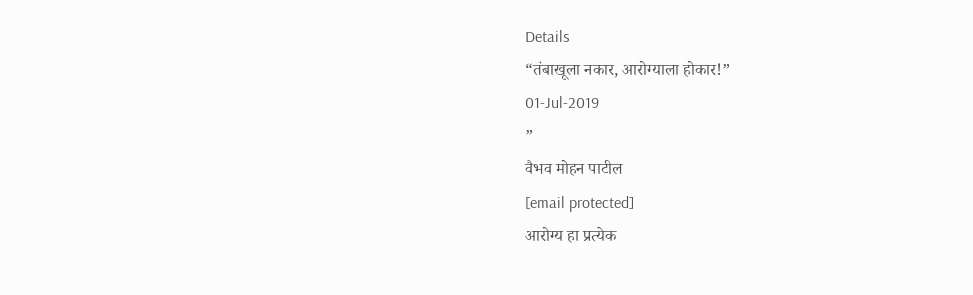Details
“तंबाखूला नकार, आरोग्याला होकार!”
01-Jul-2019
”
वैभव मोहन पाटील
[email protected]
आरोग्य हा प्रत्येक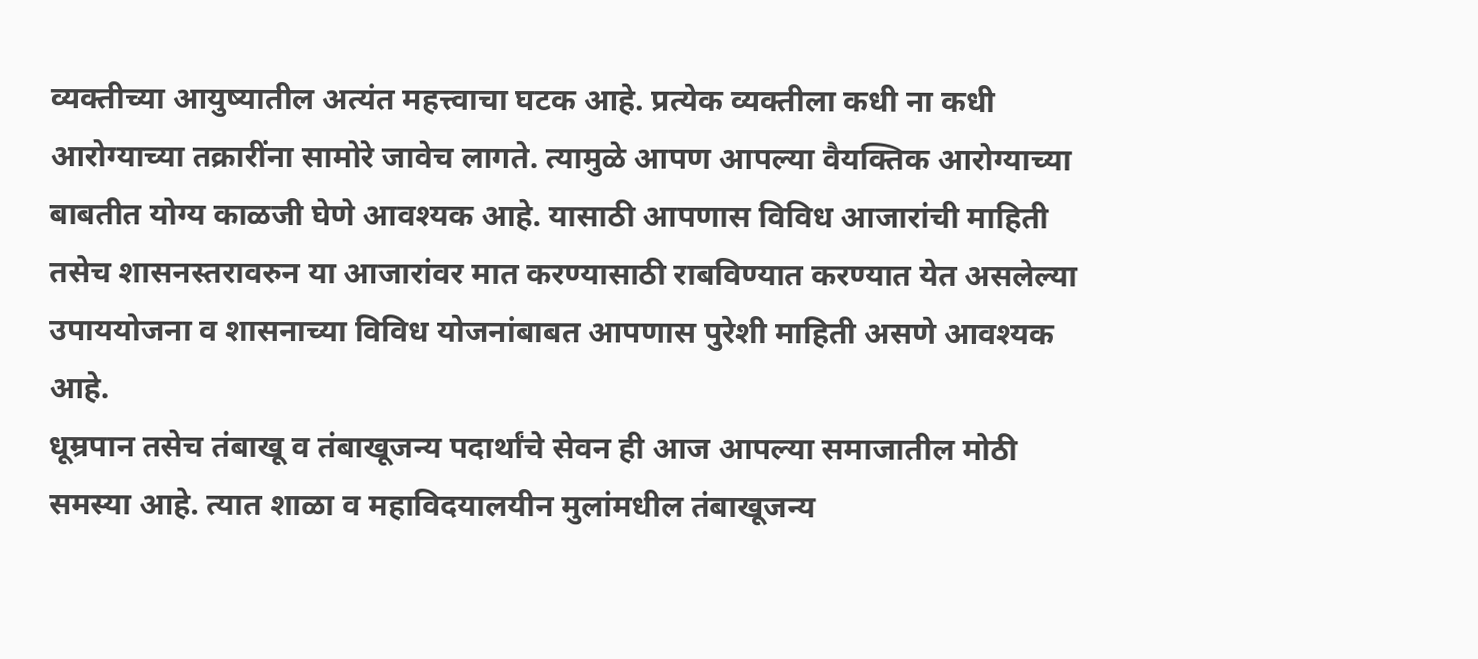व्यक्तीच्या आयुष्यातील अत्यंत महत्त्वाचा घटक आहे. प्रत्येक व्यक्तीला कधी ना कधी आरोग्याच्या तक्रारींना सामोरे जावेच लागते. त्यामुळे आपण आपल्या वैयक्तिक आरोग्याच्या बाबतीत योग्य काळजी घेणे आवश्यक आहे. यासाठी आपणास विविध आजारांची माहिती तसेच शासनस्तरावरुन या आजारांवर मात करण्यासाठी राबविण्यात करण्यात येत असलेल्या उपाययोजना व शासनाच्या विविध योजनांबाबत आपणास पुरेशी माहिती असणे आवश्यक आहे.
धूम्रपान तसेच तंबाखू व तंबाखूजन्य पदार्थांचे सेवन ही आज आपल्या समाजातील मोठी समस्या आहे. त्यात शाळा व महाविदयालयीन मुलांमधील तंबाखूजन्य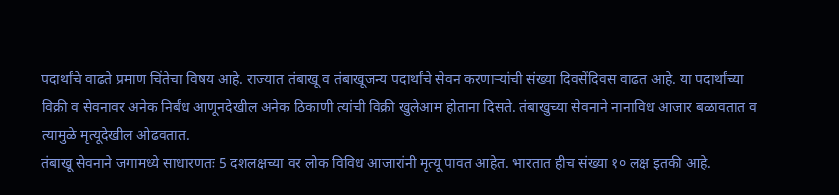पदार्थांचे वाढते प्रमाण चिंतेचा विषय आहे. राज्यात तंबाखू व तंबाखूजन्य पदार्थांचे सेवन करणाऱ्यांची संख्या दिवसेंदिवस वाढत आहे. या पदार्थांच्या विक्री व सेवनावर अनेक निर्बंध आणूनदेखील अनेक ठिकाणी त्यांची विक्री खुलेआम होताना दिसते. तंबाखुच्या सेवनाने नानाविध आजार बळावतात व त्यामुळे मृत्यूदेखील ओढवतात.
तंबाखू सेवनाने जगामध्ये साधारणतः 5 दशलक्षच्या वर लोक विविध आजारांनी मृत्यू पावत आहेत. भारतात हीच संख्या १० लक्ष इतकी आहे.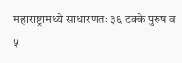महाराष्ट्रामध्ये साधारणतः ३६ टक्के पुरुष व ५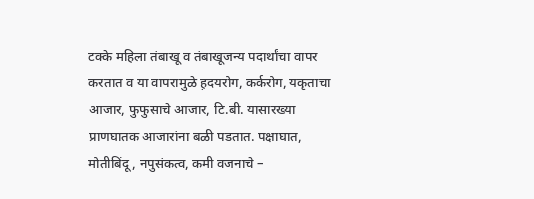टक्के महिला तंबाखू व तंबाखूजन्य पदार्थांचा वापर करतात व या वापरामुळे ह़दयरोग, कर्करोग, यकृताचा आजार, फुफुसाचे आजार, टि.बी. यासारख्या प्राणघातक आजारांना बळी पडतात. पक्षाघात, मोतीबिंदू, नपुसंकत्व, कमी वजनाचे –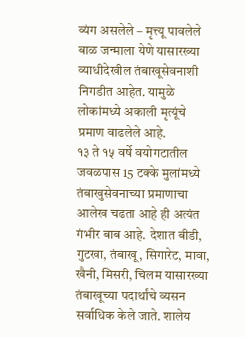व्यंग असलेले – मृत्त्यू पावलेले बाळ जन्माला येणे यासारख्या व्याधीदेखील तंबाखूसेवनाशी निगडीत आहेत. यामुळे लोकांमध्ये अकाली मृत्यूंचे प्रमाण वाढलेले आहे.
१३ ते १५ वर्षे वयोगटातील जवळपास 15 टक्के मुलांमध्ये तंबाखुसेवनाच्या प्रमाणाचा आलेख चढता आहे ही अत्यंत गंभीर बाब आहे. देशात बीडी, गुटखा, तंबाखू, सिगारेट, मावा, खैनी, मिसरी, चिलम यासारख्या तंबाखूच्या पदार्थांचे व्यसन सर्वाधिक केले जाते. शालेय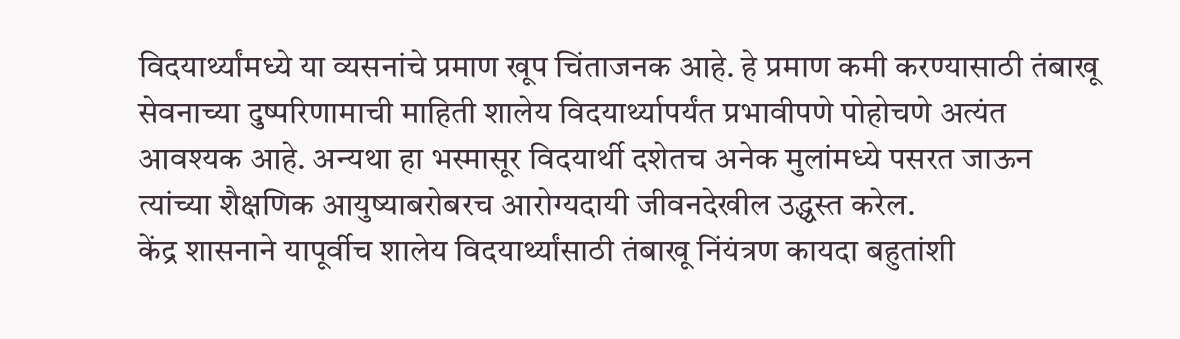विदयार्थ्यांमध्ये या व्यसनांचे प्रमाण खूप चिंताजनक आहे. हे प्रमाण कमी करण्यासाठी तंबाखू सेवनाच्या दुष्परिणामाची माहिती शालेय विदयार्थ्यापर्यंत प्रभावीपणे पोहोचणे अत्यंत आवश्यक आहे. अन्यथा हा भस्मासूर विदयार्थी दशेतच अनेक मुलांमध्ये पसरत जाऊन त्यांच्या शैक्षणिक आयुष्याबरोबरच आरोग्यदायी जीवनदेखील उद्ध्वस्त करेल.
केंद्र शासनाने यापूर्वीच शालेय विदयार्थ्यांसाठी तंबाखू निंयंत्रण कायदा बहुतांशी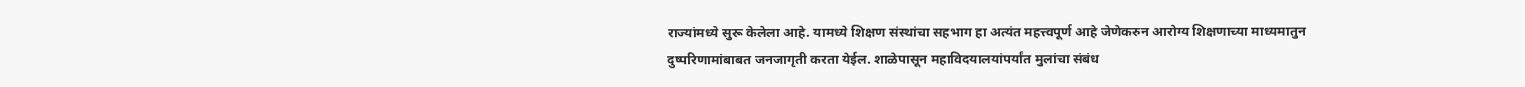राज्यांमध्ये सुरू केलेला आहे. यामध्ये शिक्षण संस्थांचा सहभाग हा अत्यंत महत्त्वपूर्ण आहे जेणेकरुन आरोग्य शिक्षणाच्या माध्यमातुन दुष्परिणामांबाबत जनजागृती करता येईल. शाळेपासून महाविदयालयांपर्यांत मुलांचा संबंध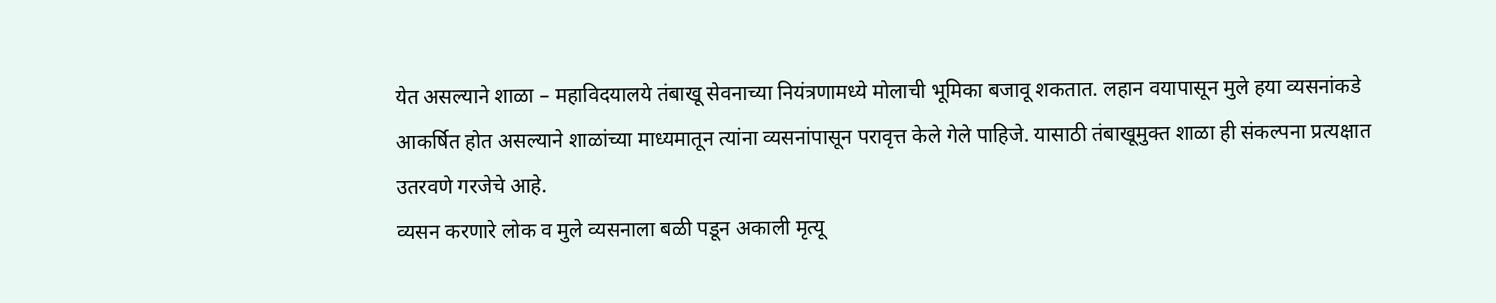येत असल्याने शाळा – महाविदयालये तंबाखू सेवनाच्या नियंत्रणामध्ये मोलाची भूमिका बजावू शकतात. लहान वयापासून मुले हया व्यसनांकडे आकर्षित होत असल्याने शाळांच्या माध्यमातून त्यांना व्यसनांपासून परावृत्त केले गेले पाहिजे. यासाठी तंबाखूमुक्त शाळा ही संकल्पना प्रत्यक्षात उतरवणे गरजेचे आहे.
व्यसन करणारे लोक व मुले व्यसनाला बळी पडून अकाली मृत्यू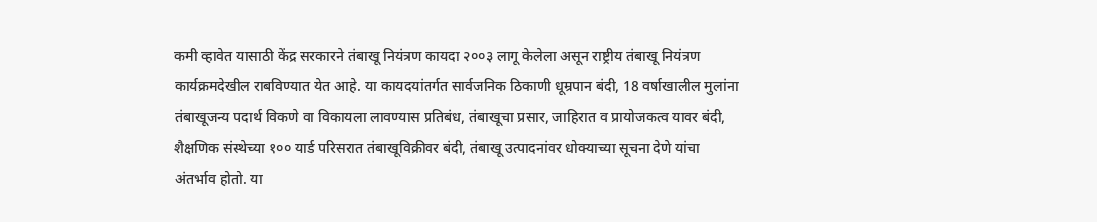कमी व्हावेत यासाठी केंद्र सरकारने तंबाखू नियंत्रण कायदा २००३ लागू केलेला असून राष्ट्रीय तंबाखू नियंत्रण कार्यक्रमदेखील राबविण्यात येत आहे. या कायदयांतर्गत सार्वजनिक ठिकाणी धूम्रपान बंदी, 18 वर्षाखालील मुलांना तंबाखूजन्य पदार्थ विकणे वा विकायला लावण्यास प्रतिबंध, तंबाखूचा प्रसार, जाहिरात व प्रायोजकत्व यावर बंदी, शैक्षणिक संस्थेच्या १०० यार्ड परिसरात तंबाखूविक्रीवर बंदी, तंबाखू उत्पादनांवर धोक्याच्या सूचना देणे यांचा अंतर्भाव होतो. या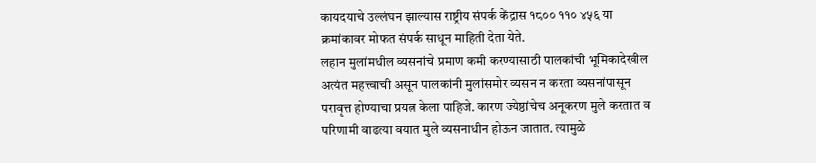कायदयाचे उल्लंघन झाल्यास राष्ट्रीय संपर्क केंद्रास १८०० ११० ४५६ या क्रमांकावर मोफत संपर्क साधून माहिती देता येते.
लहान मुलांमधील व्यसनांचे प्रमाण कमी करण्यासाठी पालकांची भूमिकादेखील अत्यंत महत्त्वाची असून पालकांनी मुलांसमोर व्यसन न करता व्यसनांपासून परावृत्त होण्याचा प्रयत्न केला पाहिजे. कारण ज्येष्ठांचेच अनूकरण मुले करतात व परिणामी वाढत्या वयात मुले व्यसनाधीन होऊन जातात. त्यामुळे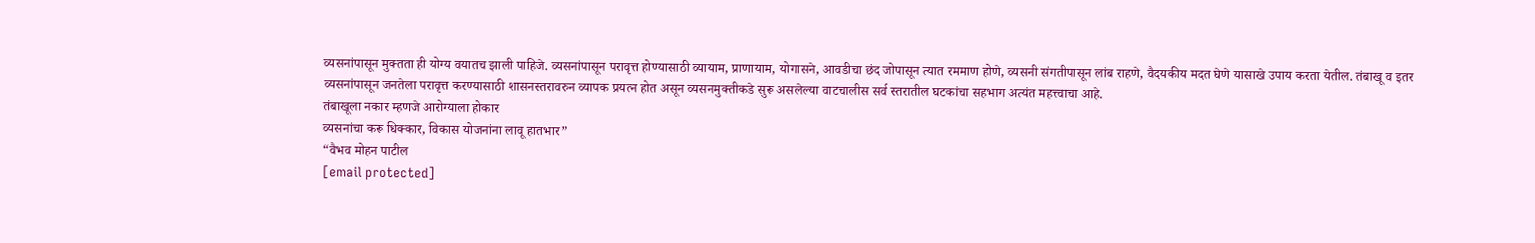व्यसनांपासून मुक्तता ही योग्य वयातच झाली पाहिजे. व्यसनांपासून परावृत्त होण्यासाठी व्यायाम, प्राणायाम, योगासने, आवडीचा छंद जोपासून त्यात रममाण होणे, व्यसनी संगतीपासून लांब राहणे, वैदयकीय मदत घेणे यासाखे उपाय करता येतील. तंबाखू व इतर व्यसनांपासून जनतेला परावृत्त करण्यासाठी शासनस्तरावरुन व्यापक प्रयत्न होत असून व्यसनमुक्तीकडे सुरू असलेल्या वाटचालीस सर्व स्तरातील घटकांचा सहभाग अत्यंत महत्त्वाचा आहे.
तंबाखूला नकार म्हणजे आरोग्याला होकार
व्यसनांचा करू धिक्कार, विकास योजनांना लावू हातभार”
“वैभव मोहन पाटील
[email protected]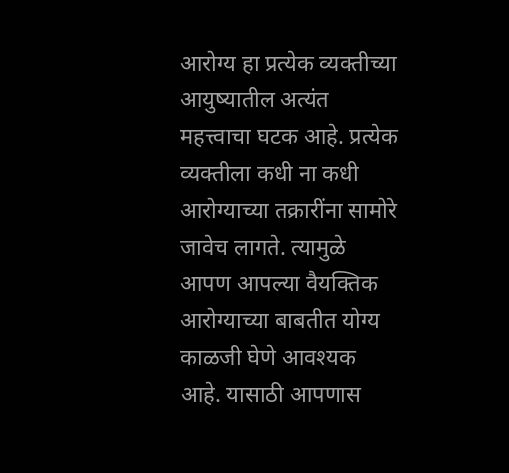आरोग्य हा प्रत्येक व्यक्तीच्या आयुष्यातील अत्यंत महत्त्वाचा घटक आहे. प्रत्येक व्यक्तीला कधी ना कधी आरोग्याच्या तक्रारींना सामोरे जावेच लागते. त्यामुळे आपण आपल्या वैयक्तिक आरोग्याच्या बाबतीत योग्य काळजी घेणे आवश्यक आहे. यासाठी आपणास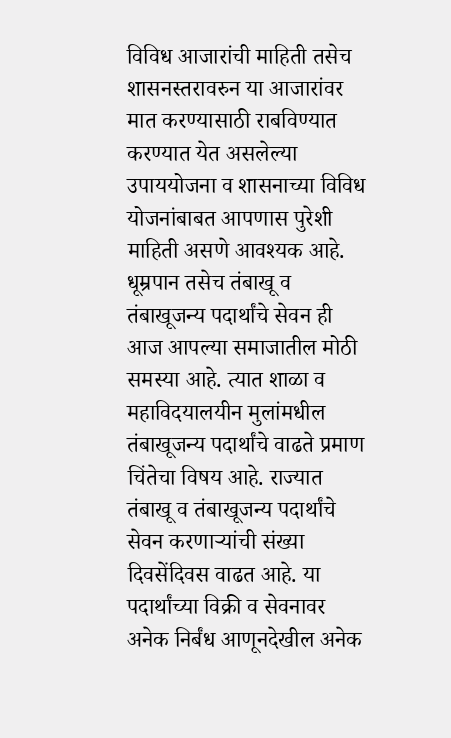विविध आजारांची माहिती तसेच शासनस्तरावरुन या आजारांवर मात करण्यासाठी राबविण्यात करण्यात येत असलेल्या उपाययोजना व शासनाच्या विविध योजनांबाबत आपणास पुरेशी माहिती असणे आवश्यक आहे.
धूम्रपान तसेच तंबाखू व तंबाखूजन्य पदार्थांचे सेवन ही आज आपल्या समाजातील मोठी समस्या आहे. त्यात शाळा व महाविदयालयीन मुलांमधील तंबाखूजन्य पदार्थांचे वाढते प्रमाण चिंतेचा विषय आहे. राज्यात तंबाखू व तंबाखूजन्य पदार्थांचे सेवन करणाऱ्यांची संख्या दिवसेंदिवस वाढत आहे. या पदार्थांच्या विक्री व सेवनावर अनेक निर्बंध आणूनदेखील अनेक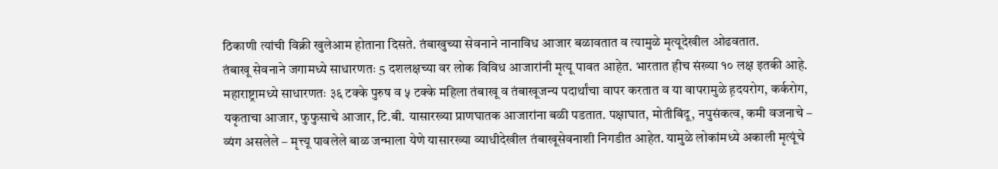ठिकाणी त्यांची विक्री खुलेआम होताना दिसते. तंबाखुच्या सेवनाने नानाविध आजार बळावतात व त्यामुळे मृत्यूदेखील ओढवतात.
तंबाखू सेवनाने जगामध्ये साधारणतः 5 दशलक्षच्या वर लोक विविध आजारांनी मृत्यू पावत आहेत. भारतात हीच संख्या १० लक्ष इतकी आहे. महाराष्ट्रामध्ये साधारणतः ३६ टक्के पुरुष व ५ टक्के महिला तंबाखू व तंबाखूजन्य पदार्थांचा वापर करतात व या वापरामुळे ह़दयरोग, कर्करोग, यकृताचा आजार, फुफुसाचे आजार, टि.बी. यासारख्या प्राणघातक आजारांना बळी पडतात. पक्षाघात, मोतीबिंदू, नपुसंकत्व, कमी वजनाचे – व्यंग असलेले – मृत्त्यू पावलेले बाळ जन्माला येणे यासारख्या व्याधीदेखील तंबाखूसेवनाशी निगडीत आहेत. यामुळे लोकांमध्ये अकाली मृत्यूंचे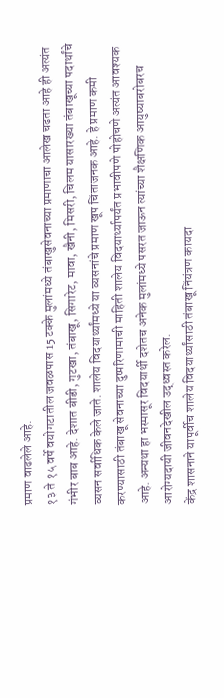प्रमाण वाढलेले आहे.
१३ ते १५ वर्षे वयोगटातील जवळपास 15 टक्के मुलांमध्ये तंबाखुसेवनाच्या प्रमाणाचा आलेख चढता आहे ही अत्यंत गंभीर बाब आहे. देशात बीडी, गुटखा, तंबाखू, सिगारेट, मावा, खैनी, मिसरी, चिलम यासारख्या तंबाखूच्या पदार्थांचे व्यसन सर्वाधिक केले जाते. शालेय विदयार्थ्यांमध्ये या व्यसनांचे प्रमाण खूप चिंताजनक आहे. हे प्रमाण कमी करण्यासाठी तंबाखू सेवनाच्या दुष्परिणामाची माहिती शालेय विदयार्थ्यापर्यंत प्रभावीपणे पोहोचणे अत्यंत आवश्यक आहे. अन्यथा हा भस्मासूर विदयार्थी दशेतच अनेक मुलांमध्ये पसरत जाऊन त्यांच्या शैक्षणिक आयुष्याबरोबरच आरोग्यदायी जीवनदेखील उद्ध्वस्त करेल.
केंद्र शासनाने यापूर्वीच शालेय विदयार्थ्यांसाठी तंबाखू निंयंत्रण कायदा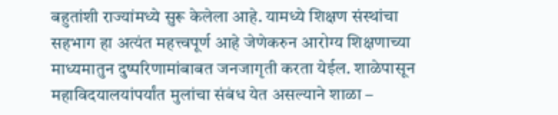बहुतांशी राज्यांमध्ये सुरू केलेला आहे. यामध्ये शिक्षण संस्थांचा सहभाग हा अत्यंत महत्त्वपूर्ण आहे जेणेकरुन आरोग्य शिक्षणाच्या माध्यमातुन दुष्परिणामांबाबत जनजागृती करता येईल. शाळेपासून महाविदयालयांपर्यांत मुलांचा संबंध येत असल्याने शाळा –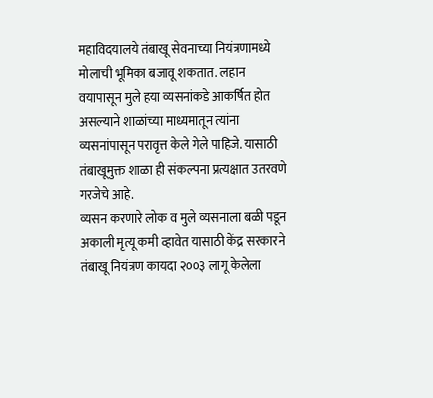महाविदयालये तंबाखू सेवनाच्या नियंत्रणामध्ये मोलाची भूमिका बजावू शकतात. लहान वयापासून मुले हया व्यसनांकडे आकर्षित होत असल्याने शाळांच्या माध्यमातून त्यांना व्यसनांपासून परावृत्त केले गेले पाहिजे. यासाठी तंबाखूमुक्त शाळा ही संकल्पना प्रत्यक्षात उतरवणे गरजेचे आहे.
व्यसन करणारे लोक व मुले व्यसनाला बळी पडून अकाली मृत्यू कमी व्हावेत यासाठी केंद्र सरकारने तंबाखू नियंत्रण कायदा २००३ लागू केलेला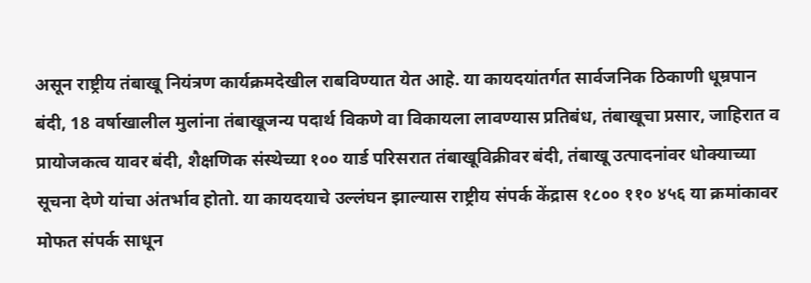असून राष्ट्रीय तंबाखू नियंत्रण कार्यक्रमदेखील राबविण्यात येत आहे. या कायदयांतर्गत सार्वजनिक ठिकाणी धूम्रपान बंदी, 18 वर्षाखालील मुलांना तंबाखूजन्य पदार्थ विकणे वा विकायला लावण्यास प्रतिबंध, तंबाखूचा प्रसार, जाहिरात व प्रायोजकत्व यावर बंदी, शैक्षणिक संस्थेच्या १०० यार्ड परिसरात तंबाखूविक्रीवर बंदी, तंबाखू उत्पादनांवर धोक्याच्या सूचना देणे यांचा अंतर्भाव होतो. या कायदयाचे उल्लंघन झाल्यास राष्ट्रीय संपर्क केंद्रास १८०० ११० ४५६ या क्रमांकावर मोफत संपर्क साधून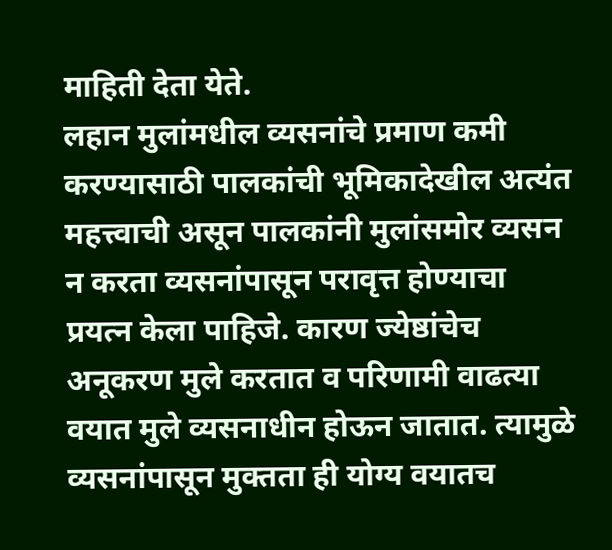माहिती देता येते.
लहान मुलांमधील व्यसनांचे प्रमाण कमी करण्यासाठी पालकांची भूमिकादेखील अत्यंत महत्त्वाची असून पालकांनी मुलांसमोर व्यसन न करता व्यसनांपासून परावृत्त होण्याचा प्रयत्न केला पाहिजे. कारण ज्येष्ठांचेच अनूकरण मुले करतात व परिणामी वाढत्या वयात मुले व्यसनाधीन होऊन जातात. त्यामुळे व्यसनांपासून मुक्तता ही योग्य वयातच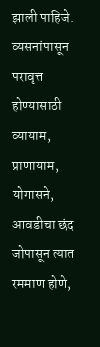झाली पाहिजे. व्यसनांपासून परावृत्त होण्यासाठी व्यायाम, प्राणायाम, योगासने, आवडीचा छंद जोपासून त्यात रममाण होणे,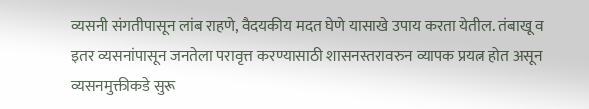व्यसनी संगतीपासून लांब राहणे, वैदयकीय मदत घेणे यासाखे उपाय करता येतील. तंबाखू व इतर व्यसनांपासून जनतेला परावृत्त करण्यासाठी शासनस्तरावरुन व्यापक प्रयत्न होत असून व्यसनमुक्तीकडे सुरू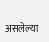असलेल्या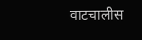वाटचालीस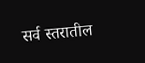सर्व स्तरातील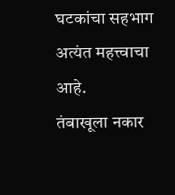घटकांचा सहभाग अत्यंत महत्त्वाचा आहे.
तंबाखूला नकार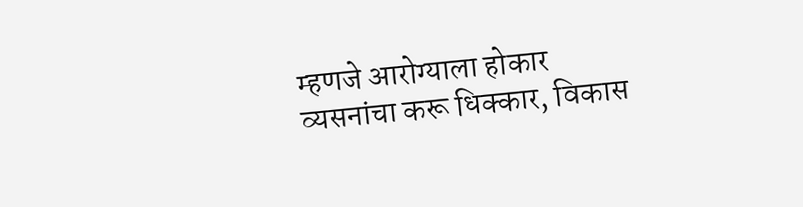म्हणजे आरोग्याला होकार
व्यसनांचा करू धिक्कार, विकास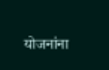योजनांना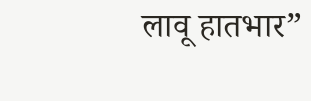लावू हातभार”